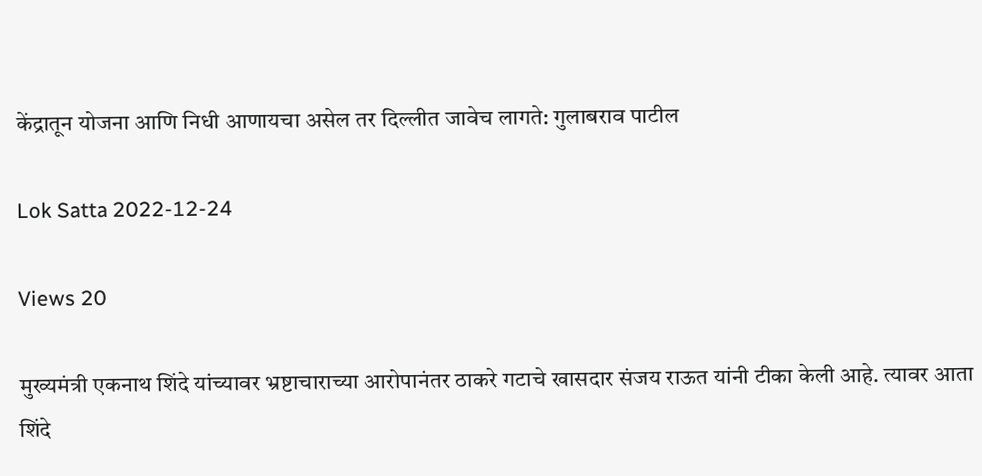केंद्रातून योजना आणि निधी आणायचा असेल तर दिल्लीत जावेच लागते: गुलाबराव पाटील

Lok Satta 2022-12-24

Views 20

मुख्यमंत्री एकनाथ शिंदे यांच्यावर भ्रष्टाचाराच्या आरोपानंतर ठाकरे गटाचे खासदार संजय राऊत यांनी टीका केली आहे. त्यावर आता शिंदे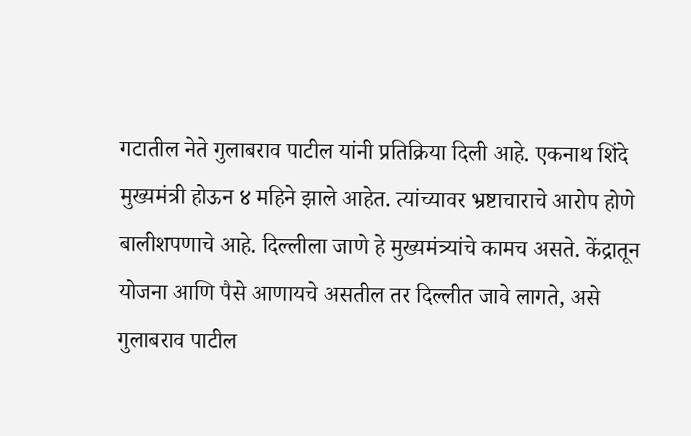गटातील नेते गुलाबराव पाटील यांनी प्रतिक्रिया दिली आहे. एकनाथ शिंदे मुख्यमंत्री होऊन ४ महिने झाले आहेत. त्यांच्यावर भ्रष्टाचाराचे आरोप होणे बालीशपणाचे आहे. दिल्लीला जाणे हे मुख्यमंत्र्यांचे कामच असते. केंद्रातून योजना आणि पैसे आणायचे असतील तर दिल्लीत जावे लागते, असे गुलाबराव पाटील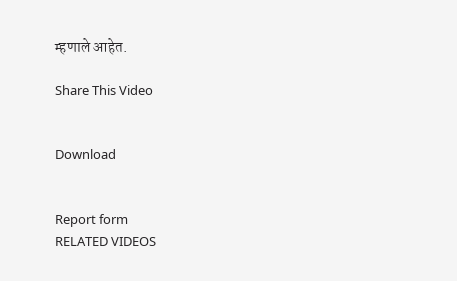म्हणाले आहेत.

Share This Video


Download


Report form
RELATED VIDEOS